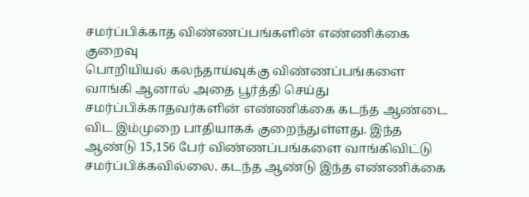சமர்ப்பிக்காத விண்ணப்பங்களின் எண்ணிக்கை குறைவு
பொறியியல் கலந்தாய்வுக்கு விண்ணப்பங்களை வாங்கி ஆனால் அதை பூர்த்தி செய்து சமர்ப்பிக்காதவர்களின் எண்ணிக்கை கடந்த ஆண்டை விட இம்முறை பாதியாகக் குறைந்துள்ளது. இந்த ஆண்டு 15,156 பேர் விண்ணப்பங்களை வாங்கிவிட்டு சமர்ப்பிக்கவில்லை. கடந்த ஆண்டு இந்த எண்ணிக்கை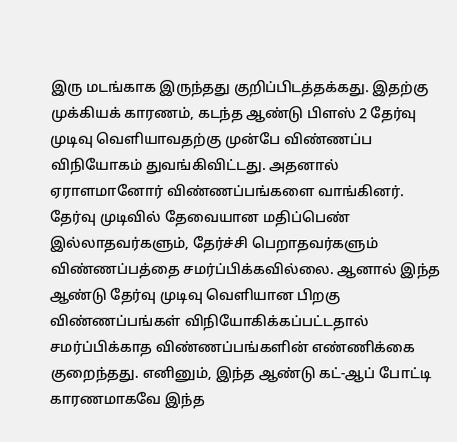இரு மடங்காக இருந்தது குறிப்பிடத்தக்கது. இதற்கு முக்கியக் காரணம், கடந்த ஆண்டு பிளஸ் 2 தேர்வு முடிவு வெளியாவதற்கு முன்பே விண்ணப்ப விநியோகம் துவங்கிவிட்டது. அதனால் ஏராளமானோர் விண்ணப்பங்களை வாங்கினர். தேர்வு முடிவில் தேவையான மதிப்பெண் இல்லாதவர்களும், தேர்ச்சி பெறாதவர்களும் விண்ணப்பத்தை சமர்ப்பிக்கவில்லை. ஆனால் இந்த ஆண்டு தேர்வு முடிவு வெளியான பிறகு விண்ணப்பங்கள் விநியோகிக்கப்பட்டதால் சமர்ப்பிக்காத விண்ணப்பங்களின் எண்ணிக்கை குறைந்தது. எனினும், இந்த ஆண்டு கட்-ஆப் போட்டி காரணமாகவே இந்த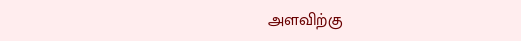அளவிற்கு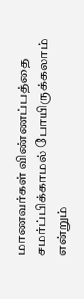மாணவர்கள் விண்ணப்பத்தை சமர்ப்பிக்காமல் போயிருக்கலாம் என்றும்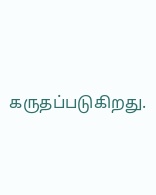கருதப்படுகிறது.